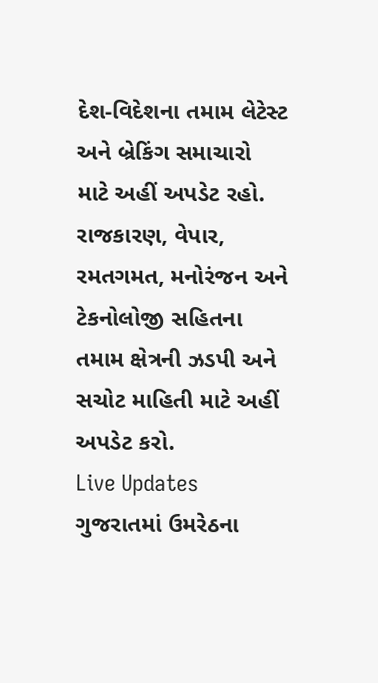દેશ-વિદેશના તમામ લેટેસ્ટ અને બ્રેકિંગ સમાચારો માટે અહીં અપડેટ રહો. રાજકારણ, વેપાર, રમતગમત, મનોરંજન અને ટેકનોલોજી સહિતના તમામ ક્ષેત્રની ઝડપી અને સચોટ માહિતી માટે અહીં અપડેટ કરો.
Live Updates
ગુજરાતમાં ઉમરેઠના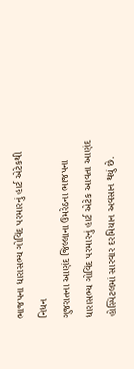ભાજપના ધારાસભ્ય ગોવિંદ પરમારનું હાર્ટ એટેકથી નિધન
ગુજરાતના આણંદ જિલ્લાના ઉમરેઠના ભાજપના ધારાસભ્ય ગોવિંદ પરમારનું હાર્ટ એટેક આવતા આણંદ હોસ્પિટલમાં સારવાર દરમિયાન અવસાન થયું છે.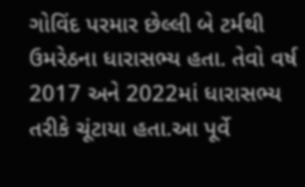ગોવિંદ પરમાર છેલ્લી બે ટર્મથી ઉમરેઠના ધારાસભ્ય હતા. તેવો વર્ષ 2017 અને 2022માં ધારાસભ્ય તરીકે ચૂંટાયા હતા.આ પૂર્વે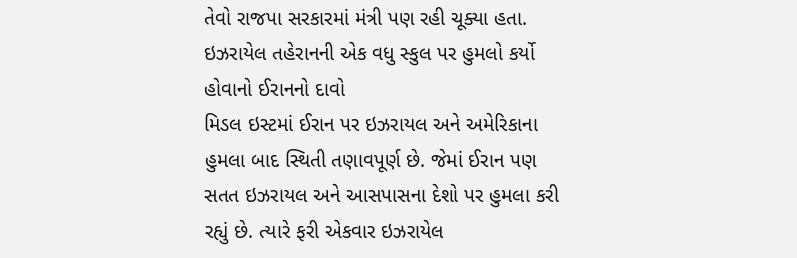તેવો રાજપા સરકારમાં મંત્રી પણ રહી ચૂક્યા હતા.
ઇઝરાયેલ તહેરાનની એક વધુ સ્કુલ પર હુમલો કર્યો હોવાનો ઈરાનનો દાવો
મિડલ ઇસ્ટમાં ઈરાન પર ઇઝરાયલ અને અમેરિકાના હુમલા બાદ સ્થિતી તણાવપૂર્ણ છે. જેમાં ઈરાન પણ સતત ઇઝરાયલ અને આસપાસના દેશો પર હુમલા કરી રહ્યું છે. ત્યારે ફરી એકવાર ઇઝરાયેલ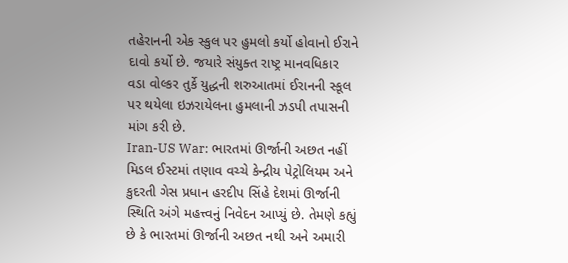તહેરાનની એક સ્કુલ પર હુમલો કર્યો હોવાનો ઈરાને દાવો કર્યો છે. જયારે સંયુક્ત રાષ્ટ્ર માનવધિકાર વડા વોલ્કર તુર્કે યુદ્ધની શરુઆતમાં ઈરાનની સ્કૂલ પર થયેલા ઇઝરાયેલના હુમલાની ઝડપી તપાસની માંગ કરી છે.
Iran-US War: ભારતમાં ઊર્જાની અછત નહીં
મિડલ ઈસ્ટમાં તણાવ વચ્ચે કેન્દ્રીય પેટ્રોલિયમ અને કુદરતી ગેસ પ્રધાન હરદીપ સિંહે દેશમાં ઊર્જાની સ્થિતિ અંગે મહત્ત્વનું નિવેદન આપ્યું છે. તેમણે કહ્યું છે કે ભારતમાં ઊર્જાની અછત નથી અને અમારી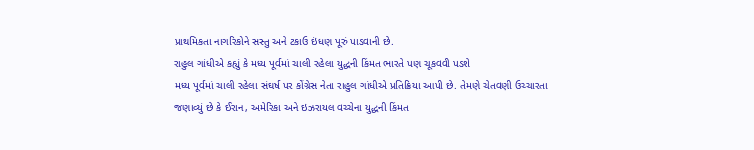પ્રાથમિકતા નાગરિકોને સસ્તુ અને ટકાઉ ઇંધણ પૂરું પાડવાની છે.
રાહુલ ગાંધીએ કહ્યું કે મધ્ય પૂર્વમાં ચાલી રહેલા યુદ્ધની કિંમત ભારતે પણ ચૂકવવી પડશે
મધ્ય પૂર્વમાં ચાલી રહેલા સંઘર્ષ પર કોંગ્રેસ નેતા રાહુલ ગાંધીએ પ્રતિક્રિયા આપી છે. તેમણે ચેતવણી ઉચ્ચારતા જણાવ્યું છે કે ઈરાન, અમેરિકા અને ઇઝરાયલ વચ્ચેના યુદ્ધની કિંમત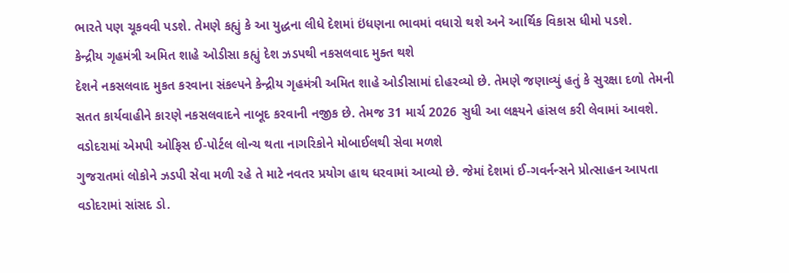ભારતે પણ ચૂકવવી પડશે. તેમણે કહ્યું કે આ યુદ્ધના લીધે દેશમાં ઇંધણના ભાવમાં વધારો થશે અને આર્થિક વિકાસ ધીમો પડશે.
કેન્દ્રીય ગૃહમંત્રી અમિત શાહે ઓડીસા કહ્યું દેશ ઝડપથી નકસલવાદ મુક્ત થશે
દેશને નકસલવાદ મુકત કરવાના સંકલ્પને કેન્દ્રીય ગૃહમંત્રી અમિત શાહે ઓડીસામાં દોહરવ્યો છે. તેમણે જણાવ્યું હતું કે સુરક્ષા દળો તેમની સતત કાર્યવાહીને કારણે નકસલવાદને નાબૂદ કરવાની નજીક છે. તેમજ 31 માર્ચ 2026 સુધી આ લક્ષ્યને હાંસલ કરી લેવામાં આવશે.
વડોદરામાં એમપી ઓફિસ ઈ-પોર્ટલ લોન્ચ થતા નાગરિકોને મોબાઈલથી સેવા મળશે
ગુજરાતમાં લોકોને ઝડપી સેવા મળી રહે તે માટે નવતર પ્રયોગ હાથ ધરવામાં આવ્યો છે. જેમાં દેશમાં ઈ-ગવર્નન્સને પ્રોત્સાહન આપતા વડોદરામાં સાંસદ ડો.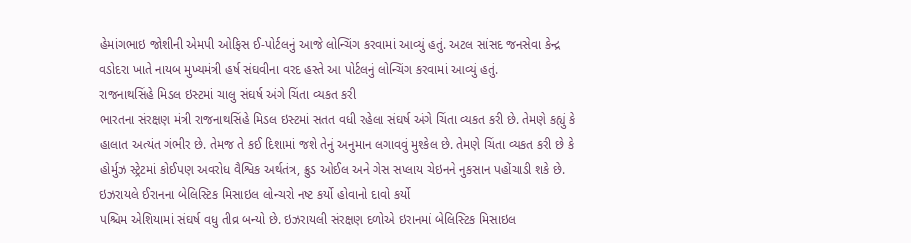હેમાંગભાઇ જોશીની એમપી ઓફિસ ઈ-પોર્ટલનું આજે લોન્ચિંગ કરવામાં આવ્યું હતું. અટલ સાંસદ જનસેવા કેન્દ્ર વડોદરા ખાતે નાયબ મુખ્યમંત્રી હર્ષ સંઘવીના વરદ હસ્તે આ પોર્ટલનું લોન્ચિંગ કરવામાં આવ્યું હતું.
રાજનાથસિંહે મિડલ ઇસ્ટમાં ચાલુ સંઘર્ષ અંગે ચિંતા વ્યકત કરી
ભારતના સંરક્ષણ મંત્રી રાજનાથસિંહે મિડલ ઇસ્ટમાં સતત વધી રહેલા સંઘર્ષ અંગે ચિંતા વ્યકત કરી છે. તેમણે કહ્યું કે હાલાત અત્યંત ગંભીર છે. તેમજ તે કઈ દિશામાં જશે તેનું અનુમાન લગાવવું મુશ્કેલ છે. તેમણે ચિંતા વ્યકત કરી છે કે હોર્મુઝ સ્ટ્રેટમાં કોઈપણ અવરોધ વૈશ્વિક અર્થતંત્ર, ક્રુડ ઓઈલ અને ગેસ સપ્લાય ચેઇનને નુકસાન પહોંચાડી શકે છે.
ઇઝરાયલે ઈરાનના બેલિસ્ટિક મિસાઇલ લોન્ચરો નષ્ટ કર્યો હોવાનો દાવો કર્યો
પશ્ચિમ એશિયામાં સંઘર્ષ વધુ તીવ્ર બન્યો છે. ઇઝરાયલી સંરક્ષણ દળોએ ઇરાનમાં બેલિસ્ટિક મિસાઇલ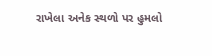રાખેલા અનેક સ્થળો પર હુમલો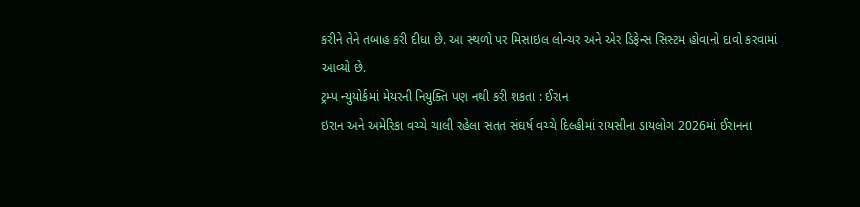કરીને તેને તબાહ કરી દીધા છે. આ સ્થળો પર મિસાઇલ લોન્ચર અને એર ડિફેન્સ સિસ્ટમ હોવાનો દાવો કરવામાં આવ્યો છે.
ટ્રમ્પ ન્યુયોર્કમાં મેયરની નિયુક્તિ પણ નથી કરી શકતા : ઈરાન
ઇરાન અને અમેરિકા વચ્ચે ચાલી રહેલા સતત સંઘર્ષ વચ્ચે દિલ્હીમાં રાયસીના ડાયલોગ 2026માં ઈરાનના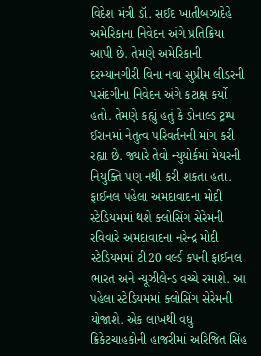વિદેશ મંત્રી ડૉ. સઈદ ખાતીબઝાદેહે અમેરિકાના નિવેદન અંગે પ્રતિક્રિયા આપી છે. તેમણે અમેરિકાની દરમ્યાનગીરી વિના નવા સુપ્રીમ લીડરની પસંદગીના નિવેદન અંગે કટાક્ષ કર્યો હતો. તેમણે કહ્યું હતું કે ડોનાલ્ડ ટ્રમ્પ ઈરાનમાં નેતુત્વ પરિવર્તનની માંગ કરી રહ્યા છે. જ્યારે તેવો ન્યુયોર્કમાં મેયરની નિયુક્તિ પણ નથી કરી શકતા હતા.
ફાઈનલ પહેલા અમદાવાદના મોદી સ્ટેડિયમમાં થશે ક્લોસિંગ સેરેમની
રવિવારે અમદાવાદના નરેન્દ્ર મોદી સ્ટેડિયમમાં ટી20 વર્લ્ડ કપની ફાઈનલ ભારત અને ન્યૂઝીલેન્ડ વચ્ચે રમાશે. આ પહેલા સ્ટેડિયમમાં ક્લોસિંગ સેરેમની યોજાશે. એક લાખથી વધુ ક્રિકેટચાહકોની હાજરીમાં અરિજિત સિંહ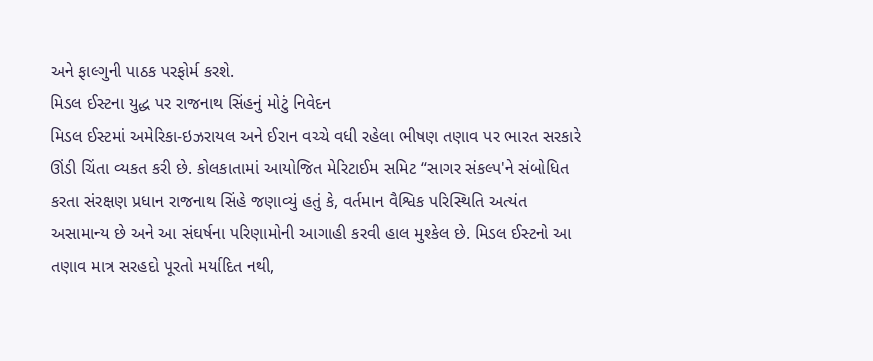અને ફાલ્ગુની પાઠક પરફોર્મ કરશે.
મિડલ ઈસ્ટના યુદ્ધ પર રાજનાથ સિંહનું મોટું નિવેદન
મિડલ ઈસ્ટમાં અમેરિકા-ઇઝરાયલ અને ઈરાન વચ્ચે વધી રહેલા ભીષણ તણાવ પર ભારત સરકારે ઊંડી ચિંતા વ્યકત કરી છે. કોલકાતામાં આયોજિત મેરિટાઈમ સમિટ “સાગર સંકલ્પ'ને સંબોધિત કરતા સંરક્ષણ પ્રધાન રાજનાથ સિંહે જણાવ્યું હતું કે, વર્તમાન વૈશ્વિક પરિસ્થિતિ અત્યંત અસામાન્ય છે અને આ સંઘર્ષના પરિણામોની આગાહી કરવી હાલ મુશ્કેલ છે. મિડલ ઈસ્ટનો આ તણાવ માત્ર સરહદો પૂરતો મર્યાદિત નથી,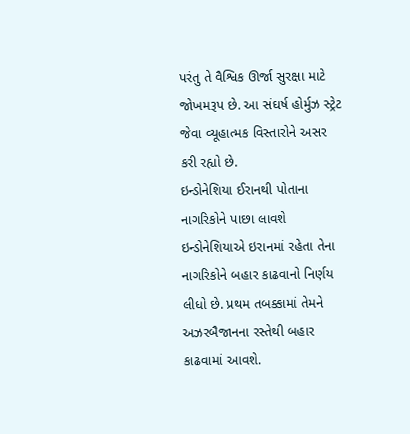પરંતુ તે વૈશ્વિક ઊર્જા સુરક્ષા માટે જોખમરૂપ છે. આ સંઘર્ષ હોર્મુઝ સ્ટ્રેટ જેવા વ્યૂહાત્મક વિસ્તારોને અસર કરી રહ્યો છે.
ઇન્ડોનેશિયા ઈરાનથી પોતાના નાગરિકોને પાછા લાવશે
ઇન્ડોનેશિયાએ ઇરાનમાં રહેતા તેના નાગરિકોને બહાર કાઢવાનો નિર્ણય લીધો છે. પ્રથમ તબક્કામાં તેમને અઝરબૈજાનના રસ્તેથી બહાર કાઢવામાં આવશે.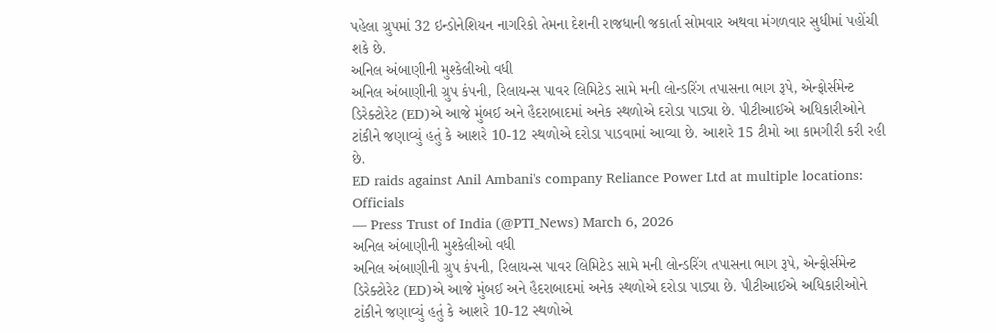પહેલા ગ્રુપમાં 32 ઇન્ડોનેશિયન નાગરિકો તેમના દેશની રાજધાની જકાર્તા સોમવાર અથવા મંગળવાર સુધીમાં પહોંચી શકે છે.
અનિલ અંબાણીની મુશ્કેલીઓ વધી
અનિલ અંબાણીની ગ્રુપ કંપની, રિલાયન્સ પાવર લિમિટેડ સામે મની લોન્ડરિંગ તપાસના ભાગ રૂપે, એન્ફોર્સમેન્ટ ડિરેક્ટોરેટ (ED)એ આજે મુંબઈ અને હૈદરાબાદમાં અનેક સ્થળોએ દરોડા પાડ્યા છે. પીટીઆઈએ અધિકારીઓને ટાંકીને જણાવ્યું હતું કે આશરે 10-12 સ્થળોએ દરોડા પાડવામાં આવ્યા છે. આશરે 15 ટીમો આ કામગીરી કરી રહી છે.
ED raids against Anil Ambani's company Reliance Power Ltd at multiple locations: Officials
— Press Trust of India (@PTI_News) March 6, 2026
અનિલ અંબાણીની મુશ્કેલીઓ વધી
અનિલ અંબાણીની ગ્રુપ કંપની, રિલાયન્સ પાવર લિમિટેડ સામે મની લોન્ડરિંગ તપાસના ભાગ રૂપે, એન્ફોર્સમેન્ટ ડિરેક્ટોરેટ (ED)એ આજે મુંબઈ અને હૈદરાબાદમાં અનેક સ્થળોએ દરોડા પાડ્યા છે. પીટીઆઈએ અધિકારીઓને ટાંકીને જણાવ્યું હતું કે આશરે 10-12 સ્થળોએ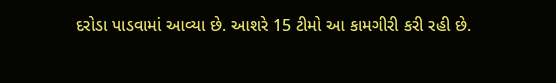દરોડા પાડવામાં આવ્યા છે. આશરે 15 ટીમો આ કામગીરી કરી રહી છે.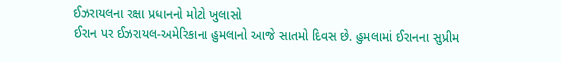ઈઝરાયલના રક્ષા પ્રધાનનો મોટો ખુલાસો
ઈરાન પર ઈઝરાયલ-અમેરિકાના હુમલાનો આજે સાતમો દિવસ છે. હુમલામાં ઈરાનના સુપ્રીમ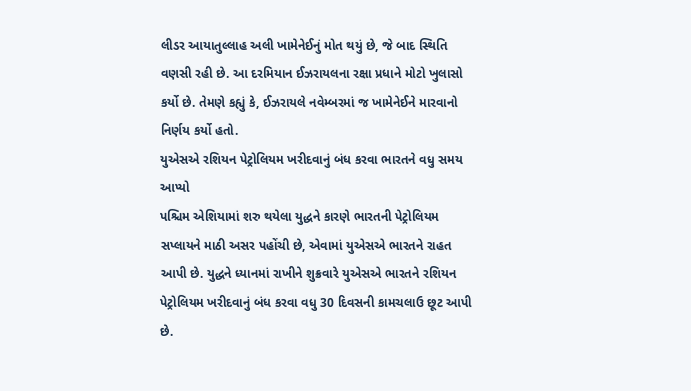લીડર આયાતુલ્લાહ અલી ખામેનેઈનું મોત થયું છે, જે બાદ સ્થિતિ વણસી રહી છે. આ દરમિયાન ઈઝરાયલના રક્ષા પ્રધાને મોટો ખુલાસો કર્યો છે. તેમણે કહ્યું કે, ઈઝરાયલે નવેમ્બરમાં જ ખામેનેઈને મારવાનો નિર્ણય કર્યો હતો.
યુએસએ રશિયન પેટ્રોલિયમ ખરીદવાનું બંધ કરવા ભારતને વધુ સમય આપ્યો
પશ્ચિમ એશિયામાં શરુ થયેલા યુદ્ધને કારણે ભારતની પેટ્રોલિયમ સપ્લાયને માઠી અસર પહોંચી છે, એવામાં યુએસએ ભારતને રાહત આપી છે. યુદ્ધને ધ્યાનમાં રાખીને શુક્રવારે યુએસએ ભારતને રશિયન પેટ્રોલિયમ ખરીદવાનું બંધ કરવા વધુ 30 દિવસની કામચલાઉ છૂટ આપી છે.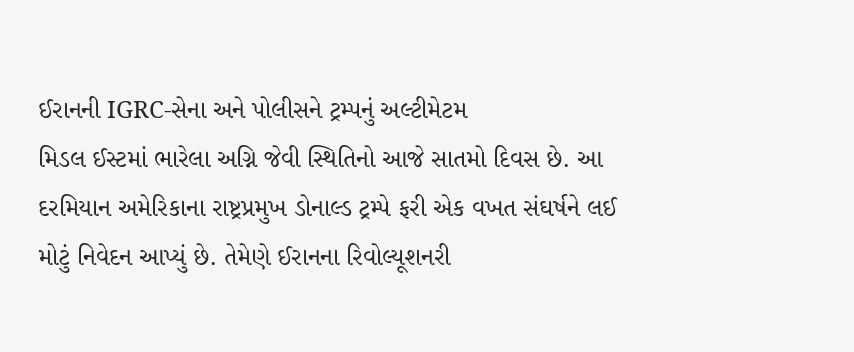ઈરાનની IGRC-સેના અને પોલીસને ટ્રમ્પનું અલ્ટીમેટમ
મિડલ ઈસ્ટમાં ભારેલા અગ્નિ જેવી સ્થિતિનો આજે સાતમો દિવસ છે. આ દરમિયાન અમેરિકાના રાષ્ટ્રપ્રમુખ ડોનાલ્ડ ટ્રમ્પે ફરી એક વખત સંઘર્ષને લઈ મોટું નિવેદન આપ્યું છે. તેમેણે ઈરાનના રિવોલ્યૂશનરી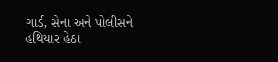ગાર્ડ, સેના અને પોલીસને હથિયાર હેઠા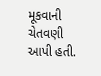મૂકવાની ચેતવણી આપી હતી.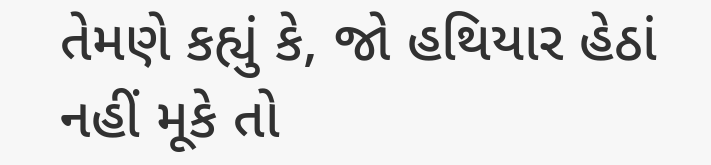તેમણે કહ્યું કે, જો હથિયાર હેઠાં નહીં મૂકે તો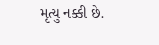મૃત્યુ નક્કી છે.